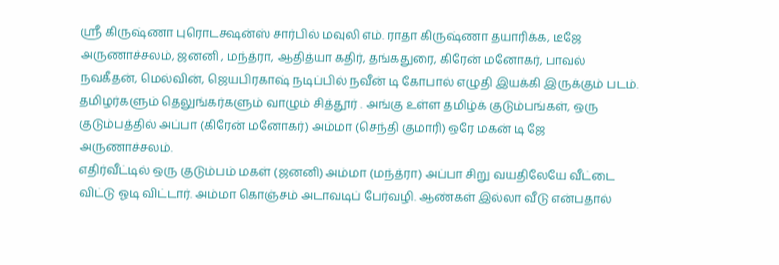ஸ்ரீ கிருஷ்ணா புரொடக்ஷன்ஸ் சார்பில் மவுலி எம். ராதா கிருஷ்ணா தயாரிக்க, டீஜே அருணாச்சலம், ஜனனி , மந்த்ரா, ஆதித்யா கதிர், தங்கதுரை, கிரேன் மனோகர், பாவல் நவகீதன், மெல்வின், ஜெயபிரகாஷ் நடிப்பில் நவீன் டி கோபால் எழுதி இயக்கி இருக்கும் படம்.
தமிழர்களும் தெலுங்கர்களும் வாழும் சித்தூர் . அங்கு உள்ள தமிழ்க் குடும்பங்கள், ஒரு குடும்பத்தில் அப்பா (கிரேன் மனோகர்) அம்மா (செந்தி குமாரி) ஒரே மகன் டி ஜே அருணாச்சலம்.
எதிர்வீட்டில் ஒரு குடும்பம் மகள் (ஜனனி) அம்மா (மந்த்ரா) அப்பா சிறு வயதிலேயே வீட்டை விட்டு ஓடி விட்டார். அம்மா கொஞ்சம் அடாவடிப் பேர்வழி. ஆண்கள் இல்லா வீடு என்பதால்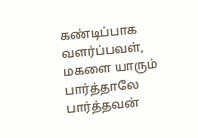கண்டிப்பாக வளர்ப்பவள், மகளை யாரும் பார்த்தாலே பார்த்தவன்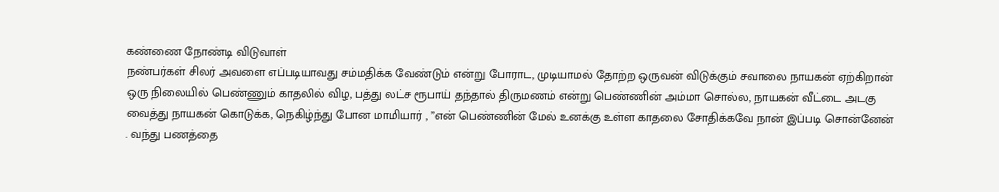கண்ணை நோண்டி விடுவாள்
நண்பர்கள் சிலர் அவளை எப்படியாவது சம்மதிக்க வேண்டும் என்று போராட, முடியாமல் தோற்ற ஒருவன் விடுக்கும் சவாலை நாயகன் ஏற்கிறான்
ஒரு நிலையில் பெண்ணும் காதலில் விழ, பத்து லட்ச ரூபாய் தந்தால் திருமணம் என்று பெண்ணின் அம்மா சொல்ல, நாயகன் வீட்டை அடகு வைத்து நாயகன் கொடுக்க, நெகிழ்ந்து போன மாமியார் , ”என் பெண்ணின் மேல் உனக்கு உள்ள காதலை சோதிக்கவே நான் இப்படி சொன்னேன் . வந்து பணத்தை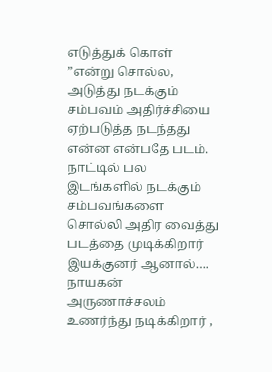எடுத்துக் கொள் ”என்று சொல்ல, அடுத்து நடக்கும் சம்பவம் அதிர்ச்சியை ஏற்படுத்த நடந்தது என்ன என்பதே படம்.
நாட்டில் பல இடங்களில் நடக்கும் சம்பவங்களை சொல்லி அதிர வைத்து படத்தை முடிக்கிறார் இயக்குனர் ஆனால்….
நாயகன் அருணாச்சலம் உணர்ந்து நடிக்கிறார் ,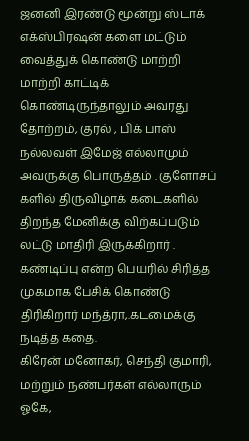ஜனனி இரண்டு மூன்று ஸ்டாக் எக்ஸ்பிரஷன் களை மட்டும் வைத்துக் கொண்டு மாற்றி மாற்றி காட்டிக் கொண்டிருந்தாலும் அவரது தோற்றம், குரல் , பிக் பாஸ் நல்லவள் இமேஜ் எல்லாமும் அவருக்கு பொருத்தம் . குளோசப் களில் திருவிழாக் கடைகளில் திறந்த மேனிக்கு விற்கப்படும் லட்டு மாதிரி இருக்கிறார் .
கண்டிப்பு என்ற பெயரில் சிரித்த முகமாக பேசிக் கொண்டு திரிகிறார் மந்த்ரா,.கடமைக்கு நடித்த கதை.
கிரேன் மனோகர், செந்தி குமாரி, மற்றும் நண்பர்கள் எல்லாரும் ஓகே,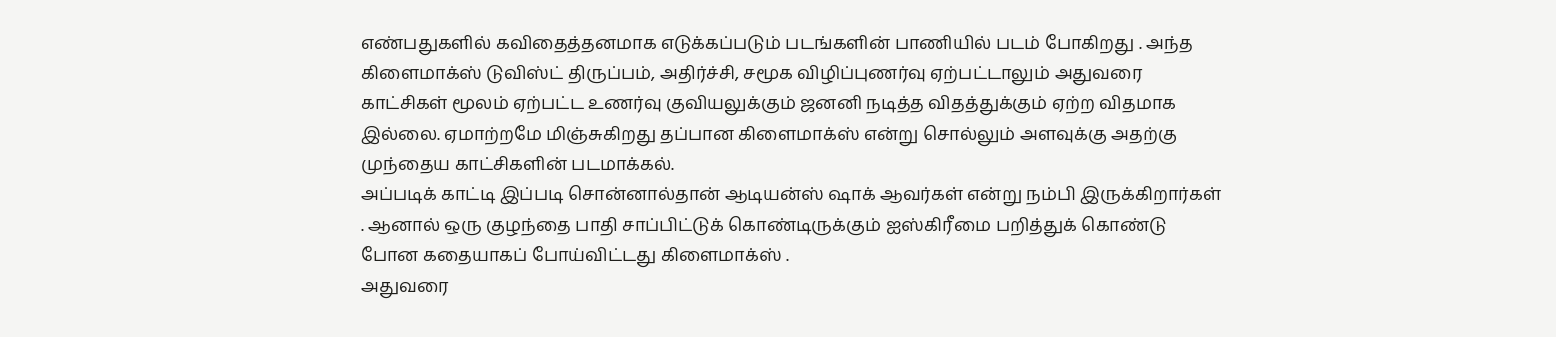எண்பதுகளில் கவிதைத்தனமாக எடுக்கப்படும் படங்களின் பாணியில் படம் போகிறது . அந்த கிளைமாக்ஸ் டுவிஸ்ட் திருப்பம், அதிர்ச்சி, சமூக விழிப்புணர்வு ஏற்பட்டாலும் அதுவரை காட்சிகள் மூலம் ஏற்பட்ட உணர்வு குவியலுக்கும் ஜனனி நடித்த விதத்துக்கும் ஏற்ற விதமாக இல்லை. ஏமாற்றமே மிஞ்சுகிறது தப்பான கிளைமாக்ஸ் என்று சொல்லும் அளவுக்கு அதற்கு முந்தைய காட்சிகளின் படமாக்கல்.
அப்படிக் காட்டி இப்படி சொன்னால்தான் ஆடியன்ஸ் ஷாக் ஆவர்கள் என்று நம்பி இருக்கிறார்கள் . ஆனால் ஒரு குழந்தை பாதி சாப்பிட்டுக் கொண்டிருக்கும் ஐஸ்கிரீமை பறித்துக் கொண்டு போன கதையாகப் போய்விட்டது கிளைமாக்ஸ் .
அதுவரை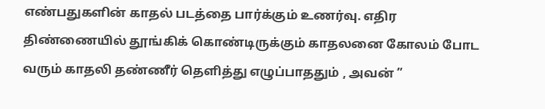எண்பதுகளின் காதல் படத்தை பார்க்கும் உணர்வு. எதிர திண்ணையில் தூங்கிக் கொண்டிருக்கும் காதலனை கோலம் போட வரும் காதலி தண்ணீர் தெளித்து எழுப்பாததும் , அவன் ”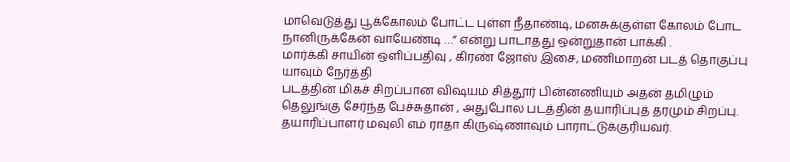மாவெடுத்து பூக்கோலம் போட்ட புள்ள நீதாண்டி, மனசுக்குள்ள கோலம் போட நானிருக்கேன் வாயேண்டி …” என்று பாடாதது ஒன்றுதான் பாக்கி .
மார்க்கி சாயின் ஒளிப்பதிவு , கிரண் ஜோஸ் இசை, மணிமாறன் படத் தொகுப்பு யாவும் நேர்த்தி
படத்தின் மிகச் சிறப்பான விஷயம் சித்தூர் பின்னணியும் அதன் தமிழும் தெலுங்கு சேர்ந்த பேச்சுதான் , அதுபோல படத்தின் தயாரிப்புத் தரமும் சிறப்பு. தயாரிப்பாளர் மவுலி எம் ராதா கிருஷ்ணாவும் பாராட்டுக்குரியவர்.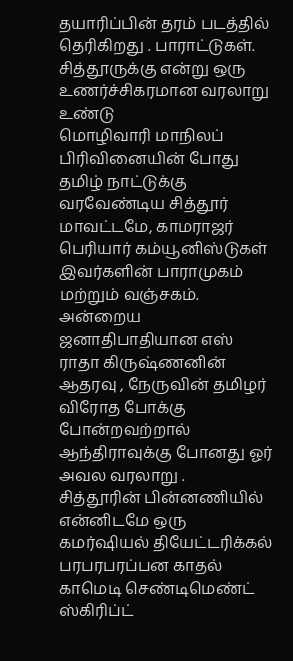தயாரிப்பின் தரம் படத்தில் தெரிகிறது . பாராட்டுகள்.
சித்தூருக்கு என்று ஒரு உணர்ச்சிகரமான வரலாறு உண்டு
மொழிவாரி மாநிலப் பிரிவினையின் போது தமிழ் நாட்டுக்கு வரவேண்டிய சித்தூர் மாவட்டமே, காமராஜர் பெரியார் கம்யூனிஸ்டுகள் இவர்களின் பாராமுகம் மற்றும் வஞ்சகம். அன்றைய ஜனாதிபாதியான எஸ் ராதா கிருஷ்ணனின் ஆதரவு , நேருவின் தமிழர் விரோத போக்கு போன்றவற்றால் ஆந்திராவுக்கு போனது ஓர் அவல வரலாறு .
சித்தூரின் பின்னணியில் என்னிடமே ஒரு கமர்ஷியல் தியேட்டரிக்கல் பரபரபரப்பன காதல் காமெடி செண்டிமெண்ட் ஸ்கிரிப்ட்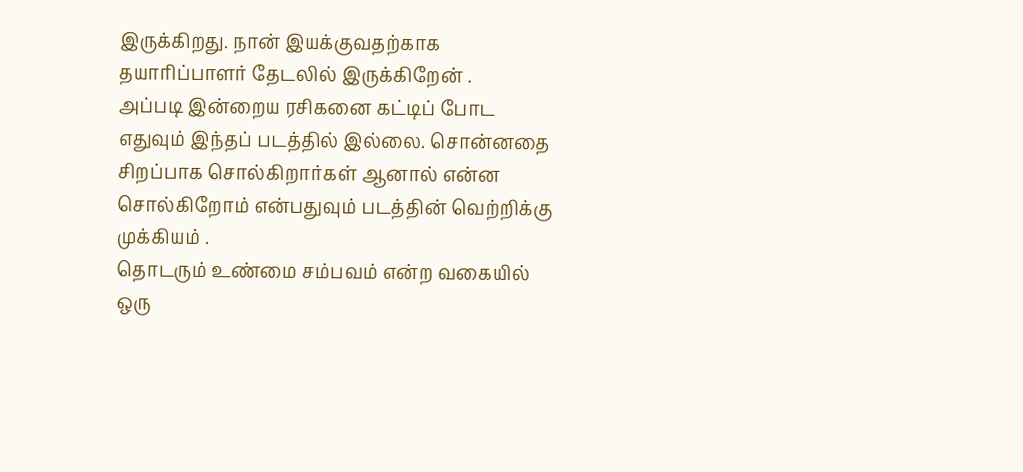இருக்கிறது. நான் இயக்குவதற்காக தயாரிப்பாளர் தேடலில் இருக்கிறேன் .
அப்படி இன்றைய ரசிகனை கட்டிப் போட எதுவும் இந்தப் படத்தில் இல்லை. சொன்னதை சிறப்பாக சொல்கிறார்கள் ஆனால் என்ன சொல்கிறோம் என்பதுவும் படத்தின் வெற்றிக்கு முக்கியம் .
தொடரும் உண்மை சம்பவம் என்ற வகையில் ஒரு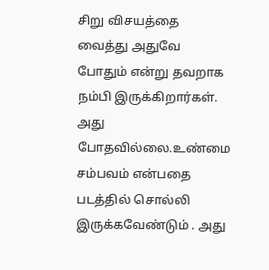சிறு விசயத்தை வைத்து அதுவே போதும் என்று தவறாக நம்பி இருக்கிறார்கள். அது போதவில்லை.உண்மை சம்பவம் என்பதை படத்தில் சொல்லி இருக்கவேண்டும் . அது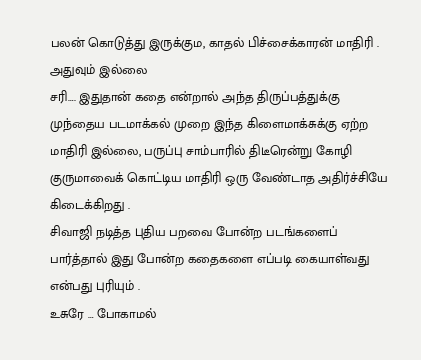பலன் கொடுத்து இருக்கும, காதல் பிச்சைக்காரன் மாதிரி . அதுவும் இல்லை
சரி…. இதுதான் கதை என்றால் அந்த திருப்பத்துக்கு முந்தைய படமாக்கல் முறை இந்த கிளைமாக்சுக்கு ஏற்ற மாதிரி இல்லை, பருப்பு சாம்பாரில் திடீரென்று கோழி குருமாவைக் கொட்டிய மாதிரி ஒரு வேண்டாத அதிர்ச்சியே கிடைக்கிறது .
சிவாஜி நடித்த புதிய பறவை போன்ற படங்களைப் பார்த்தால் இது போன்ற கதைகளை எப்படி கையாள்வது என்பது புரியும் .
உசுரே … போகாமல்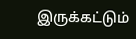இருக்கட்டும்